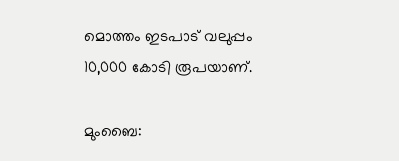മൊത്തം ഇടപാട് വലുപ്പം 10,000 കോടി രൂപയാണ്.

മുംബൈ: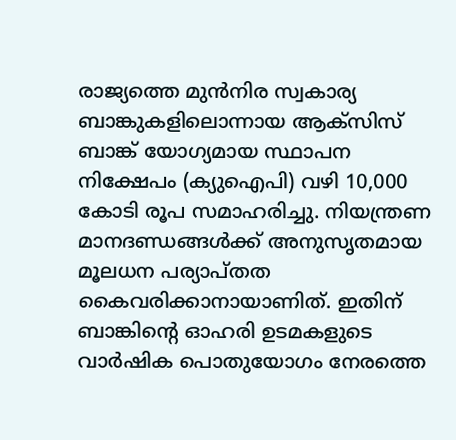രാജ്യത്തെ മുന്‍നിര സ്വകാര്യ ബാങ്കുകളിലൊന്നായ ആക്‌സിസ് ബാങ്ക് യോഗ്യമായ സ്ഥാപന നിക്ഷേപം (ക്യുഐപി) വഴി 10,000 കോടി രൂപ സമാഹരിച്ചു. നിയന്ത്രണ മാനദണ്ഡങ്ങള്‍ക്ക് അനുസൃതമായ മൂലധന പര്യാപ്തത കൈവരിക്കാനായാണിത്. ഇതിന് ബാങ്കിന്റെ ഓഹരി ഉടമകളുടെ വാര്‍ഷിക പൊതുയോഗം നേരത്തെ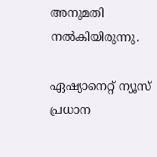അനുമതി നല്‍കിയിരുന്നു.

ഏഷ്യാനെറ്റ് ന്യൂസ് പ്രധാന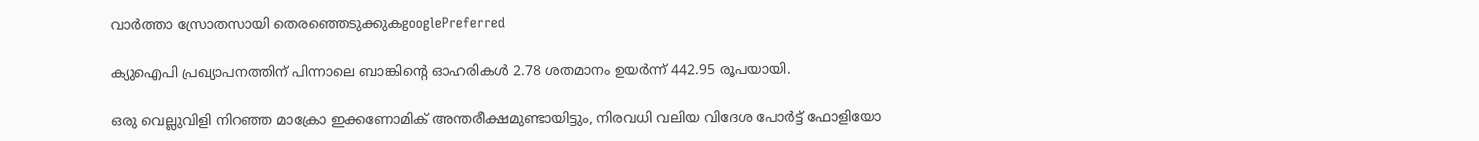വാർത്താ സ്രോതസായി തെരഞ്ഞെടുക്കുകgooglePreferred

ക്യുഐപി പ്രഖ്യാപനത്തിന് പിന്നാലെ ബാങ്കിന്റെ ഓഹരികൾ 2.78 ശതമാനം ഉയർന്ന് 442.95 രൂപയായി.

ഒരു വെല്ലുവിളി നിറഞ്ഞ മാക്രോ ഇക്കണോമിക് അന്തരീക്ഷമുണ്ടായിട്ടും, നിരവധി വലിയ വിദേശ പോർട്ട് ഫോളിയോ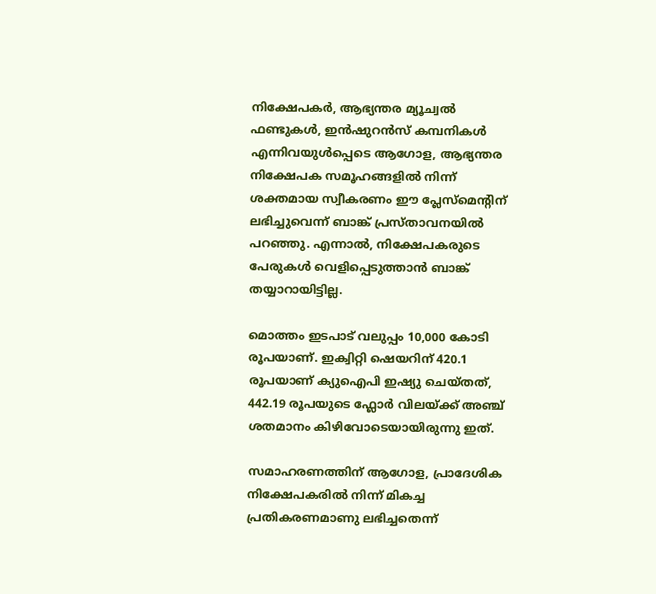നിക്ഷേപകർ, ആഭ്യന്തര മ്യൂച്വൽ ഫണ്ടുകൾ, ഇൻഷുറൻസ് കമ്പനികൾ എന്നിവയുൾപ്പെടെ ആഗോള, ആഭ്യന്തര നിക്ഷേപക സമൂഹങ്ങളിൽ നിന്ന് ശക്തമായ സ്വീകരണം ഈ പ്ലേസ്മെന്റിന് ലഭിച്ചുവെന്ന് ബാങ്ക് പ്രസ്താവനയിൽ പറഞ്ഞു. എന്നാൽ, നിക്ഷേപകരുടെ പേരുകൾ വെളിപ്പെടുത്താൻ ബാങ്ക് തയ്യാറായിട്ടില്ല.

മൊത്തം ഇടപാട് വലുപ്പം 10,000 കോടി രൂപയാണ്. ഇക്വിറ്റി ഷെയറിന് 420.1 രൂപയാണ് ക്യുഐപി ഇഷ്യു ചെയ്തത്, 442.19 രൂപയുടെ ഫ്ലോർ വിലയ്ക്ക് അഞ്ച് ശതമാനം കിഴിവോടെയായിരുന്നു ഇത്.

സമാഹരണത്തിന് ആഗോള, പ്രാദേശിക നിക്ഷേപകരില്‍ നിന്ന് മികച്ച പ്രതികരണമാണു ലഭിച്ചതെന്ന്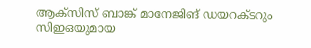ആക്‌സിസ് ബാങ്ക് മാനേജിങ് ഡയറക്ടറും സിഇഒയുമായ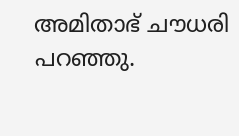അമിതാഭ് ചൗധരി പറഞ്ഞു.